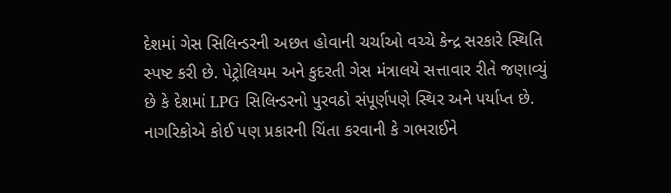દેશમાં ગેસ સિલિન્ડરની અછત હોવાની ચર્ચાઓ વચ્ચે કેન્દ્ર સરકારે સ્થિતિ સ્પષ્ટ કરી છે. પેટ્રોલિયમ અને કુદરતી ગેસ મંત્રાલયે સત્તાવાર રીતે જણાવ્યું છે કે દેશમાં LPG સિલિન્ડરનો પુરવઠો સંપૂર્ણપણે સ્થિર અને પર્યાપ્ત છે. નાગરિકોએ કોઈ પણ પ્રકારની ચિંતા કરવાની કે ગભરાઈને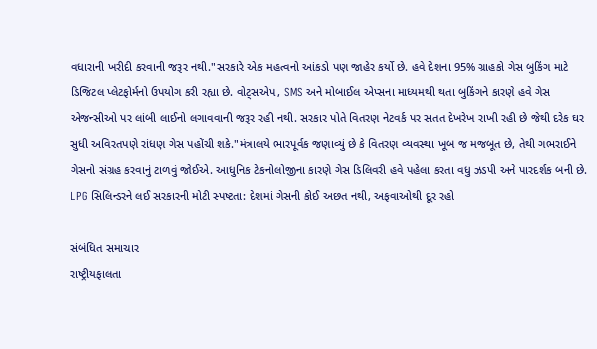વધારાની ખરીદી કરવાની જરૂર નથી."સરકારે એક મહત્વનો આંકડો પણ જાહેર કર્યો છે. હવે દેશના 95% ગ્રાહકો ગેસ બુકિંગ માટે ડિજિટલ પ્લેટફોર્મનો ઉપયોગ કરી રહ્યા છે. વોટ્સએપ, SMS અને મોબાઈલ એપ્સના માધ્યમથી થતા બુકિંગને કારણે હવે ગેસ એજન્સીઓ પર લાંબી લાઈનો લગાવવાની જરૂર રહી નથી. સરકાર પોતે વિતરણ નેટવર્ક પર સતત દેખરેખ રાખી રહી છે જેથી દરેક ઘર સુધી અવિરતપણે રાંધણ ગેસ પહોંચી શકે."મંત્રાલયે ભારપૂર્વક જણાવ્યું છે કે વિતરણ વ્યવસ્થા ખૂબ જ મજબૂત છે, તેથી ગભરાઈને ગેસનો સંગ્રહ કરવાનું ટાળવું જોઈએ. આધુનિક ટેકનોલોજીના કારણે ગેસ ડિલિવરી હવે પહેલા કરતા વધુ ઝડપી અને પારદર્શક બની છે.
LPG સિલિન્ડરને લઈ સરકારની મોટી સ્પષ્ટતા: દેશમાં ગેસની કોઈ અછત નથી, અફવાઓથી દૂર રહો

સંબંધિત સમાચાર
રાષ્ટ્રીયફાલતા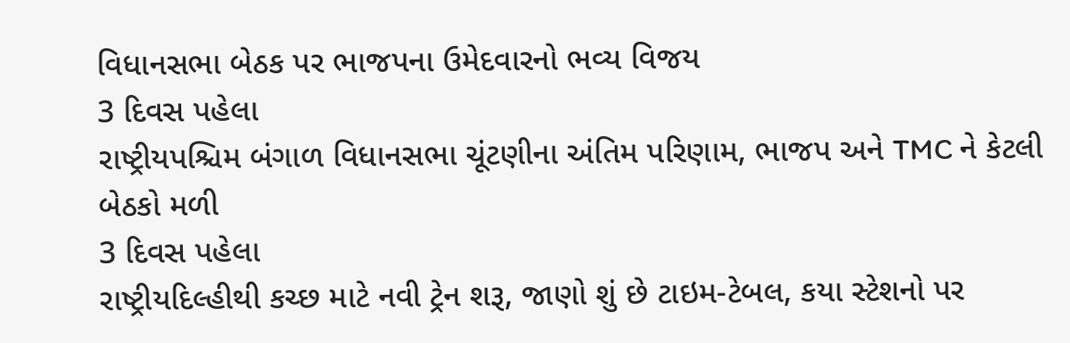વિધાનસભા બેઠક પર ભાજપના ઉમેદવારનો ભવ્ય વિજય
3 દિવસ પહેલા
રાષ્ટ્રીયપશ્ચિમ બંગાળ વિધાનસભા ચૂંટણીના અંતિમ પરિણામ, ભાજપ અને TMC ને કેટલી બેઠકો મળી
3 દિવસ પહેલા
રાષ્ટ્રીયદિલ્હીથી કચ્છ માટે નવી ટ્રેન શરૂ, જાણો શું છે ટાઇમ-ટેબલ, કયા સ્ટેશનો પર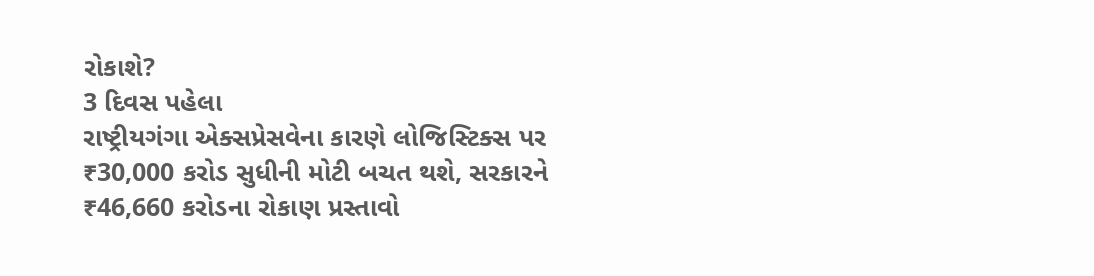રોકાશે?
3 દિવસ પહેલા
રાષ્ટ્રીયગંગા એક્સપ્રેસવેના કારણે લોજિસ્ટિક્સ પર ₹30,000 કરોડ સુધીની મોટી બચત થશે, સરકારને ₹46,660 કરોડના રોકાણ પ્રસ્તાવો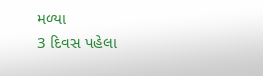મળ્યા
3 દિવસ પહેલા